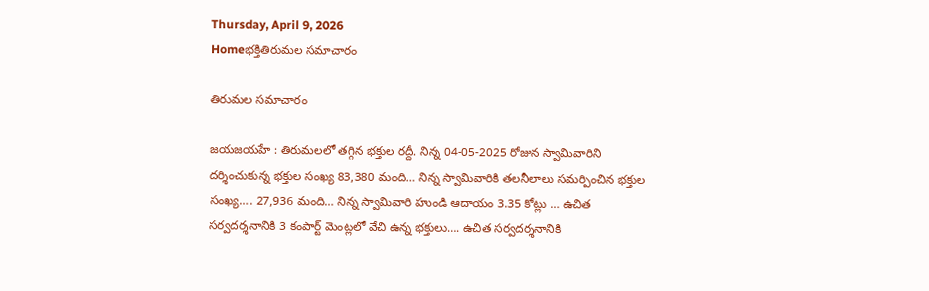Thursday, April 9, 2026
Homeభక్తితిరుమల సమాచారం

తిరుమల సమాచారం

జయజయహే : తిరుమలలో తగ్గిన భక్తుల రద్దీ. నిన్న 04-05-2025 రోజున స్వామివారిని దర్శించుకున్న భక్తుల సంఖ్య 83,380 మంది… నిన్న స్వామివారికి తలనీలాలు సమర్పించిన భక్తుల సంఖ్య…. 27,936 మంది… నిన్న స్వామివారి హుండి ఆదాయం 3.35 కోట్లు … ఉచిత సర్వదర్శనానికి 3 కంపార్ట్ మెంట్లలో వేచి ఉన్న భక్తులు…. ఉచిత సర్వదర్శనానికి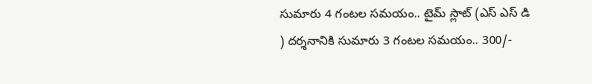సుమారు 4 గంటల సమయం.. టైమ్ స్లాట్ (ఎస్ ఎస్ డి ) దర్శనానికి సుమారు 3 గంటల సమయం.. 300/-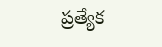ప్రత్యేక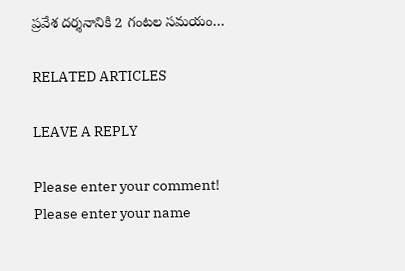ప్రవేశ దర్శనానికి 2 గంటల సమయం…

RELATED ARTICLES

LEAVE A REPLY

Please enter your comment!
Please enter your name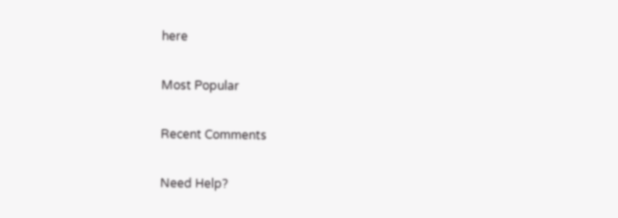here

Most Popular

Recent Comments

Need Help?